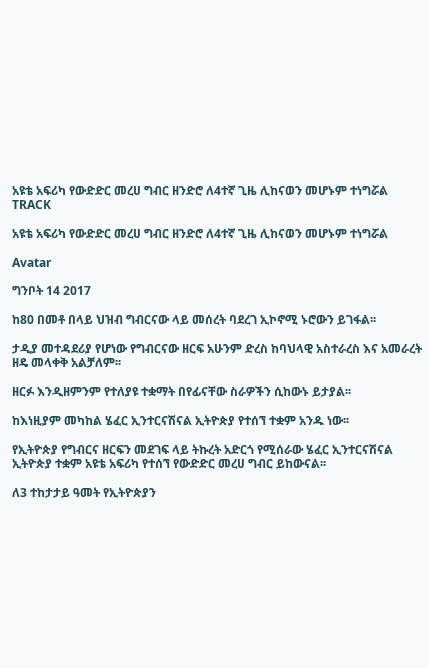አዩቴ አፍሪካ የውድድር መረሀ ግብር ዘንድሮ ለ4ተኛ ጊዜ ሊከናወን መሆኑም ተነግሯል
TRACK

አዩቴ አፍሪካ የውድድር መረሀ ግብር ዘንድሮ ለ4ተኛ ጊዜ ሊከናወን መሆኑም ተነግሯል

Avatar

ግንቦት 14 2017

ከ80 በመቶ በላይ ህዝብ ግብርናው ላይ መሰረት ባደረገ ኢኮኖሚ ኑሮውን ይገፋል፡፡

ታዲያ መተዳደሪያ የሆነው የግብርናው ዘርፍ አሁንም ድረስ ከባህላዊ አስተራረስ እና አመራረት ዘዴ መላቀቅ አልቻለም፡፡

ዘርፉ እንዲዘምንም የተለያዩ ተቋማት በየፊናቸው ስራዎችን ሲከውኑ ይታያል፡፡

ከእነዚያም መካከል ሄፈር ኢንተርናሽናል ኢትዮጵያ የተሰኘ ተቋም አንዱ ነው፡፡

የኢትዮጵያ የግብርና ዘርፍን መደገፍ ላይ ትኩረት አድርጎ የሚሰራው ሄፈር ኢንተርናሽናል ኢትዮጵያ ተቋም አዩቴ አፍሪካ የተሰኘ የውድድር መረሀ ግብር ይከውናል፡፡

ለ3 ተከታታይ ዓመት የኢትዮጵያን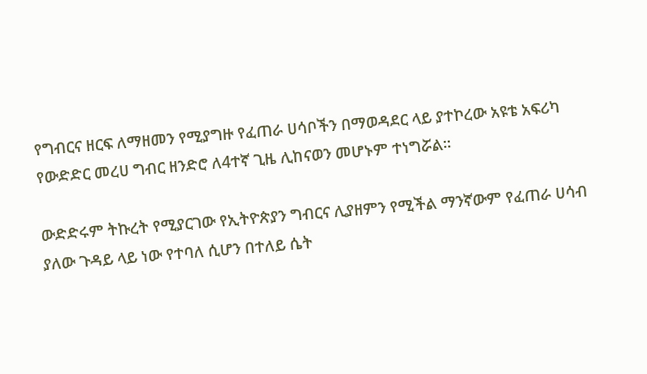የግብርና ዘርፍ ለማዘመን የሚያግዙ የፈጠራ ሀሳቦችን በማወዳደር ላይ ያተኮረው አዩቴ አፍሪካ የውድድር መረሀ ግብር ዘንድሮ ለ4ተኛ ጊዜ ሊከናወን መሆኑም ተነግሯል፡፡

ውድድሩም ትኩረት የሚያርገው የኢትዮጵያን ግብርና ሊያዘምን የሚችል ማንኛውም የፈጠራ ሀሳብ ያለው ጉዳይ ላይ ነው የተባለ ሲሆን በተለይ ሴት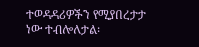ተወዳዳሪዎችን የሚያበረታታ ነው ተብሎለታል፡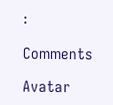፡

Comments

Avatar